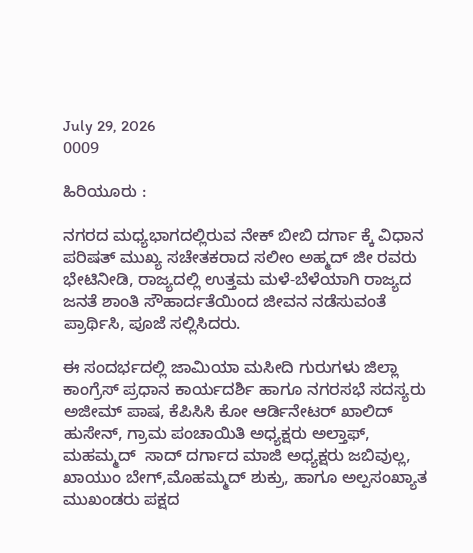July 29, 2026
0009

ಹಿರಿಯೂರು :

ನಗರದ ಮಧ್ಯಭಾಗದಲ್ಲಿರುವ ನೇಕ್ ಬೀಬಿ ದರ್ಗಾ ಕ್ಕೆ ವಿಧಾನ ಪರಿಷತ್ ಮುಖ್ಯ ಸಚೇತಕರಾದ ಸಲೀಂ ಅಹ್ಮದ್ ಜೀ ರವರು ಭೇಟಿನೀಡಿ, ರಾಜ್ಯದಲ್ಲಿ ಉತ್ತಮ ಮಳೆ-ಬೆಳೆಯಾಗಿ ರಾಜ್ಯದ ಜನತೆ ಶಾಂತಿ ಸೌಹಾರ್ದತೆಯಿಂದ ಜೀವನ ನಡೆಸುವಂತೆ ಪ್ರಾರ್ಥಿಸಿ, ಪೂಜೆ ಸಲ್ಲಿಸಿದರು.

ಈ ಸಂದರ್ಭದಲ್ಲಿ ಜಾಮಿಯಾ ಮಸೀದಿ ಗುರುಗಳು ಜಿಲ್ಲಾ ಕಾಂಗ್ರೆಸ್ ಪ್ರಧಾನ ಕಾರ್ಯದರ್ಶಿ ಹಾಗೂ ನಗರಸಭೆ ಸದಸ್ಯರು  ಅಜೀಮ್ ಪಾಷ, ಕೆಪಿಸಿಸಿ ಕೋ ಆರ್ಡಿನೇಟರ್ ಖಾಲಿದ್ ಹುಸೇನ್, ಗ್ರಾಮ ಪಂಚಾಯಿತಿ ಅಧ್ಯಕ್ಷರು ಅಲ್ತಾಫ್, ಮಹಮ್ಮದ್  ಸಾದ್ ದರ್ಗಾದ ಮಾಜಿ ಅಧ್ಯಕ್ಷರು ಜಬಿವುಲ್ಲ, ಖಾಯುಂ ಬೇಗ್,ಮೊಹಮ್ಮದ್ ಶುಕ್ರು, ಹಾಗೂ ಅಲ್ಪಸಂಖ್ಯಾತ ಮುಖಂಡರು ಪಕ್ಷದ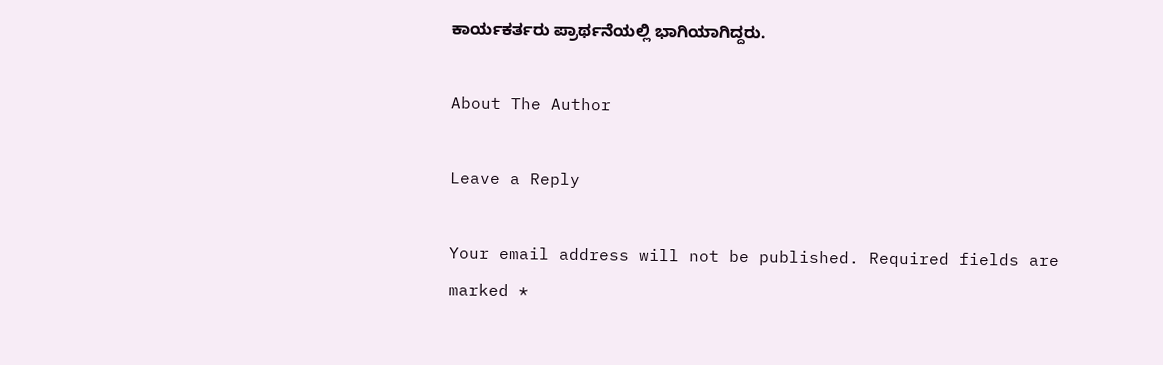ಕಾರ್ಯಕರ್ತರು ಪ್ರಾರ್ಥನೆಯಲ್ಲಿ ಭಾಗಿಯಾಗಿದ್ದರು.

About The Author

Leave a Reply

Your email address will not be published. Required fields are marked *